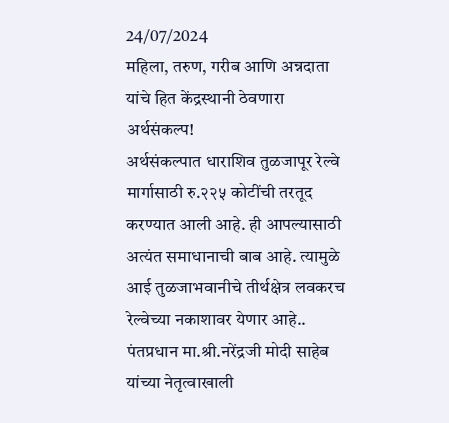24/07/2024
महिला, तरुण, गरीब आणि अन्नदाता यांचे हित केंद्रस्थानी ठेवणारा अर्थसंकल्प!
अर्थसंकल्पात धाराशिव तुळजापूर रेल्वे मार्गासाठी रु.२२५ कोटींची तरतूद करण्यात आली आहे. ही आपल्यासाठी अत्यंत समाधानाची बाब आहे. त्यामुळे आई तुळजाभवानीचे तीर्थक्षेत्र लवकरच रेल्वेच्या नकाशावर येणार आहे..
पंतप्रधान मा.श्री.नरेंद्रजी मोदी साहेब यांच्या नेतृत्वाखाली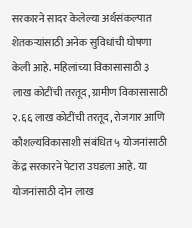सरकारने सादर केलेल्या अर्थसंकल्पात शेतकऱ्यांसाठी अनेक सुविधांची घोषणा केली आहे. महिलांच्या विकासासाठी ३ लाख कोटींची तरतूद, ग्रामीण विकासासाठी २.६६ लाख कोटींची तरतूद, रोजगार आणि कौशल्यविकासाशी संबंधित ५ योजनांसाठी केंद्र सरकारने पेटारा उघडला आहे. या योजनांसाठी दोन लाख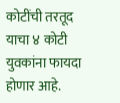कोटींची तरतूद याचा ४ कोटी युवकांना फायदा होणार आहे.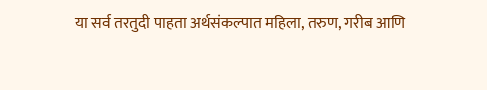या सर्व तरतुदी पाहता अर्थसंकल्पात महिला, तरुण, गरीब आणि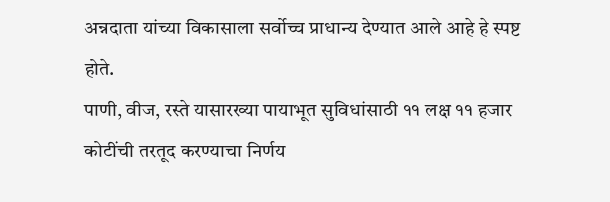अन्नदाता यांच्या विकासाला सर्वोच्च प्राधान्य देण्यात आले आहे हे स्पष्ट होते.
पाणी, वीज, रस्ते यासारख्या पायाभूत सुविधांसाठी ११ लक्ष ११ हजार कोटींची तरतूद करण्याचा निर्णय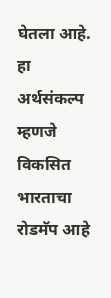घेतला आहे. हा अर्थसंकल्प म्हणजे विकसित भारताचा रोडमॅप आहे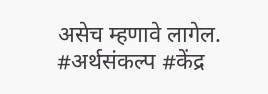असेच म्हणावे लागेल.
#अर्थसंकल्प #केंद्र